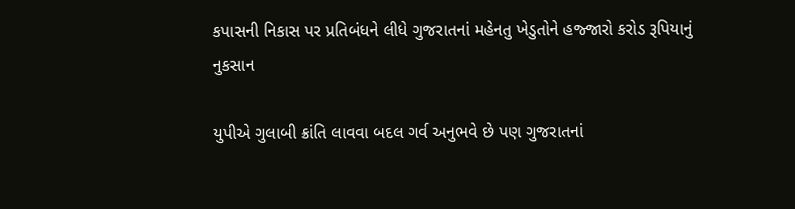કપાસની નિકાસ પર પ્રતિબંધને લીધે ગુજરાતનાં મહેનતુ ખેડુતોને હજ્જારો કરોડ રૂપિયાનું નુકસાન

યુપીએ ગુલાબી ક્રાંતિ લાવવા બદલ ગર્વ અનુભવે છે પણ ગુજરાતનાં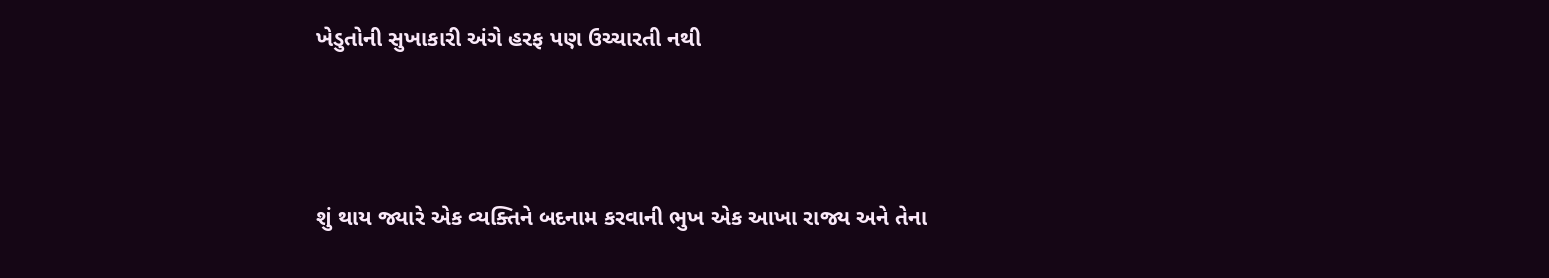ખેડુતોની સુખાકારી અંગે હરફ પણ ઉચ્ચારતી નથી



શું થાય જ્યારે એક વ્યક્તિને બદનામ કરવાની ભુખ એક આખા રાજ્ય અને તેના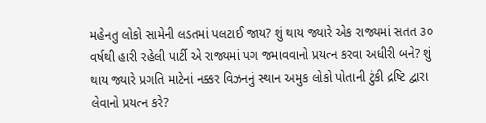મહેનતુ લોકો સામેની લડતમાં પલટાઈ જાય? શું થાય જ્યારે એક રાજ્યમાં સતત ૩૦ વર્ષથી હારી રહેલી પાર્ટી એ રાજ્યમાં પગ જમાવવાનો પ્રયત્ન કરવા અધીરી બને? શું થાય જ્યારે પ્રગતિ માટેનાં નક્કર વિઝનનું સ્થાન અમુક લોકો પોતાની ટુંકી દ્રષ્ટિ દ્વારા લેવાનો પ્રયત્ન કરે?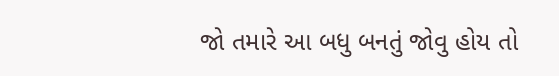જો તમારે આ બધુ બનતું જોવુ હોય તો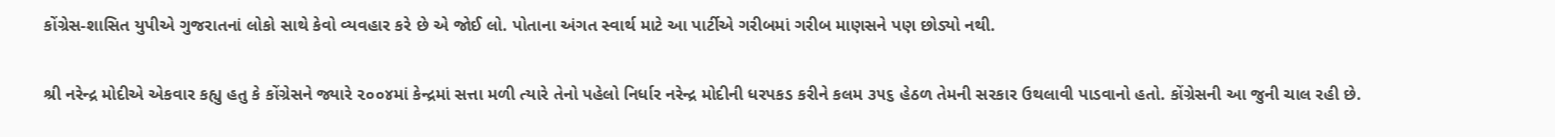કોંગ્રેસ-શાસિત યુપીએ ગુજરાતનાં લોકો સાથે કેવો વ્યવહાર કરે છે એ જોઈ લો. પોતાના અંગત સ્વાર્થ માટે આ પાર્ટીએ ગરીબમાં ગરીબ માણસને પણ છોડ્યો નથી.

શ્રી નરેન્દ્ર મોદીએ એકવાર કહ્યુ હતુ કે કોંગ્રેસને જ્યારે ૨૦૦૪માં કેન્દ્રમાં સત્તા મળી ત્યારે તેનો પહેલો નિર્ધાર નરેન્દ્ર મોદીની ધરપકડ કરીને કલમ ૩૫૬ હેઠળ તેમની સરકાર ઉથલાવી પાડવાનો હતો. કોંગ્રેસની આ જુની ચાલ રહી છે.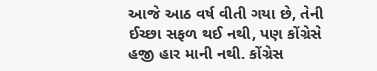આજે આઠ વર્ષ વીતી ગયા છે, તેની ઈચ્છા સફળ થઈ નથી, પણ કોંગ્રેસે હજી હાર માની નથી. કોંગ્રેસ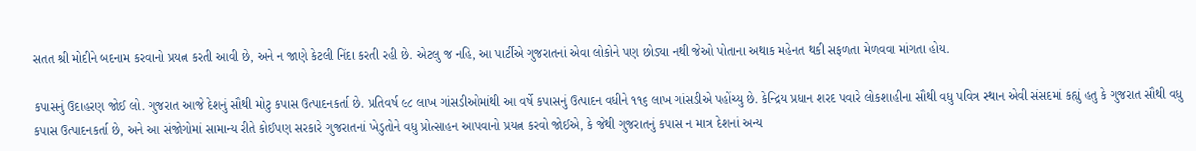સતત શ્રી મોદીને બદનામ કરવાનો પ્રયત્ન કરતી આવી છે, અને ન જાણે કેટલી નિંદા કરતી રહી છે. એટલુ જ નહિ, આ પાર્ટીએ ગુજરાતનાં એવા લોકોને પણ છોડ્યા નથી જેઓ પોતાના અથાક મહેનત થકી સફળતા મેળવવા માંગતા હોય.

કપાસનું ઉદાહરણ જોઈ લો. ગુજરાત આજે દેશનું સૌથી મોટુ કપાસ ઉત્પાદનકર્તા છે. પ્રતિવર્ષ ૯૮ લાખ ગાંસડીઓમાંથી આ વર્ષે કપાસનું ઉત્પાદન વધીને ૧૧૬ લાખ ગાંસડીએ પહોંચ્યુ છે. કેન્દ્રિય પ્રધાન શરદ પવારે લોકશાહીના સૌથી વધુ પવિત્ર સ્થાન એવી સંસદમાં કહ્યું હતુ કે ગુજરાત સૌથી વધુ કપાસ ઉત્પાદનકર્તા છે, અને આ સંજોગોમાં સામાન્ય રીતે કોઈપણ સરકારે ગુજરાતનાં ખેડુતોને વધુ પ્રોત્સાહન આપવાનો પ્રયત્ન કરવો જોઈએ, કે જેથી ગુજરાતનું કપાસ ન માત્ર દેશનાં અન્ય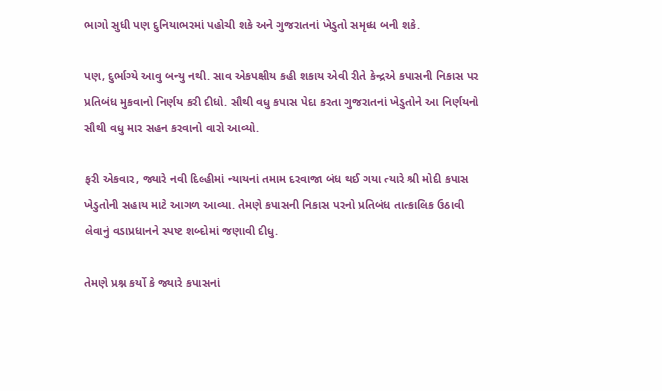ભાગો સુધી પણ દુનિયાભરમાં પહોચી શકે અને ગુજરાતનાં ખેડુતો સમૃધ્ધ બની શકે.

પણ, દુર્ભાગ્યે આવુ બન્યુ નથી. સાવ એકપક્ષીય કહી શકાય એવી રીતે કેન્દ્રએ કપાસની નિકાસ પર પ્રતિબંધ મુકવાનો નિર્ણય કરી દીધો. સૌથી વધુ કપાસ પેદા કરતા ગુજરાતનાં ખેડુતોને આ નિર્ણયનો સૌથી વધુ માર સહન કરવાનો વારો આવ્યો.

ફરી એકવાર, જ્યારે નવી દિલ્હીમાં ન્યાયનાં તમામ દરવાજા બંધ થઈ ગયા ત્યારે શ્રી મોદી કપાસ ખેડુતોની સહાય માટે આગળ આવ્યા. તેમણે કપાસની નિકાસ પરનો પ્રતિબંધ તાત્કાલિક ઉઠાવી લેવાનું વડાપ્રધાનને સ્પષ્ટ શબ્દોમાં જણાવી દીધુ.

તેમણે પ્રશ્ન કર્યો કે જ્યારે કપાસનાં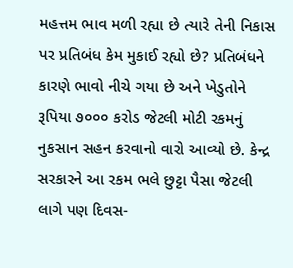મહત્તમ ભાવ મળી રહ્યા છે ત્યારે તેની નિકાસ પર પ્રતિબંધ કેમ મુકાઈ રહ્યો છે? પ્રતિબંધને કારણે ભાવો નીચે ગયા છે અને ખેડુતોને રૂપિયા ૭૦૦૦ કરોડ જેટલી મોટી રકમનું નુકસાન સહન કરવાનો વારો આવ્યો છે. કેન્દ્ર સરકારને આ રકમ ભલે છુટ્ટા પૈસા જેટલી લાગે પણ દિવસ-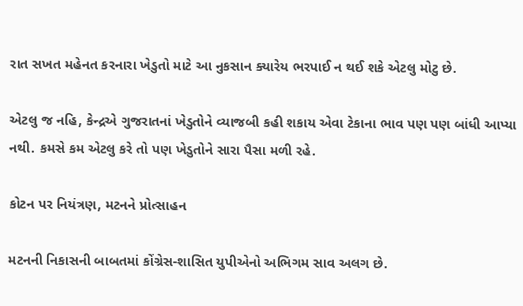રાત સખત મહેનત કરનારા ખેડુતો માટે આ નુકસાન ક્યારેય ભરપાઈ ન થઈ શકે એટલુ મોટુ છે.

એટલુ જ નહિ, કેન્દ્રએ ગુજરાતનાં ખેડુતોને વ્યાજબી કહી શકાય એવા ટેકાના ભાવ પણ પણ બાંધી આપ્યા નથી. કમસે કમ એટલુ કરે તો પણ ખેડુતોને સારા પૈસા મળી રહે.

કોટન પર નિયંત્રણ, મટનને પ્રોત્સાહન

મટનની નિકાસની બાબતમાં કોંગ્રેસ-શાસિત યુપીએનો અભિગમ સાવ અલગ છે.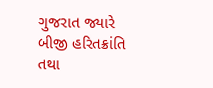ગુજરાત જ્યારે બીજી હરિતક્રાંતિ તથા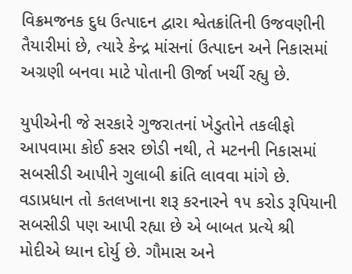વિક્રમજનક દુધ ઉત્પાદન દ્વારા શ્વેતક્રાંતિની ઉજવણીની તૈયારીમાં છે, ત્યારે કેન્દ્ર માંસનાં ઉત્પાદન અને નિકાસમાં અગ્રણી બનવા માટે પોતાની ઊર્જા ખર્ચી રહ્યુ છે.

યુપીએની જે સરકારે ગુજરાતનાં ખેડુતોને તકલીફો આપવામા કોઈ કસર છોડી નથી, તે મટનની નિકાસમાં સબસીડી આપીને ગુલાબી ક્રાંતિ લાવવા માંગે છે. વડાપ્રધાન તો કતલખાના શરૂ કરનારને ૧૫ કરોડ રૂપિયાની સબસીડી પણ આપી રહ્યા છે એ બાબત પ્રત્યે શ્રી મોદીએ ધ્યાન દોર્યુ છે. ગૌમાસ અને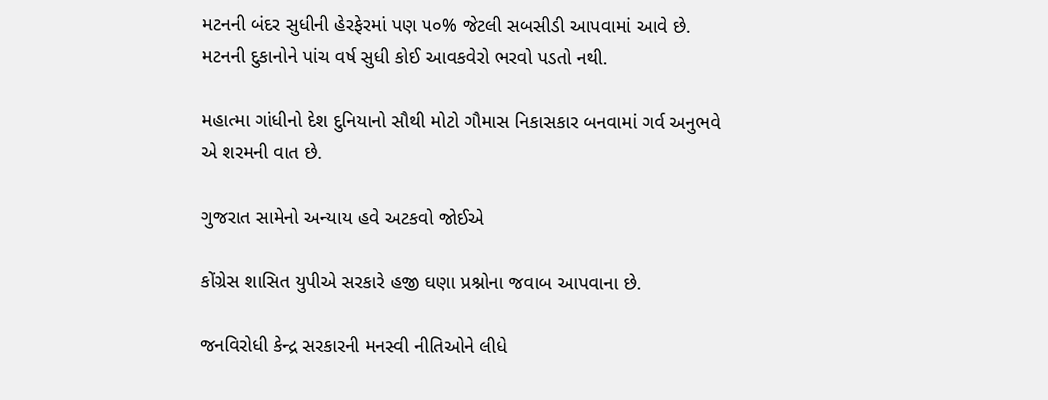મટનની બંદર સુધીની હેરફેરમાં પણ ૫૦% જેટલી સબસીડી આપવામાં આવે છે. મટનની દુકાનોને પાંચ વર્ષ સુધી કોઈ આવકવેરો ભરવો પડતો નથી.

મહાત્મા ગાંધીનો દેશ દુનિયાનો સૌથી મોટો ગૌમાસ નિકાસકાર બનવામાં ગર્વ અનુભવે એ શરમની વાત છે.

ગુજરાત સામેનો અન્યાય હવે અટકવો જોઈએ

કોંગ્રેસ શાસિત યુપીએ સરકારે હજી ઘણા પ્રશ્નોના જવાબ આપવાના છે.

જનવિરોધી કેન્દ્ર સરકારની મનસ્વી નીતિઓને લીધે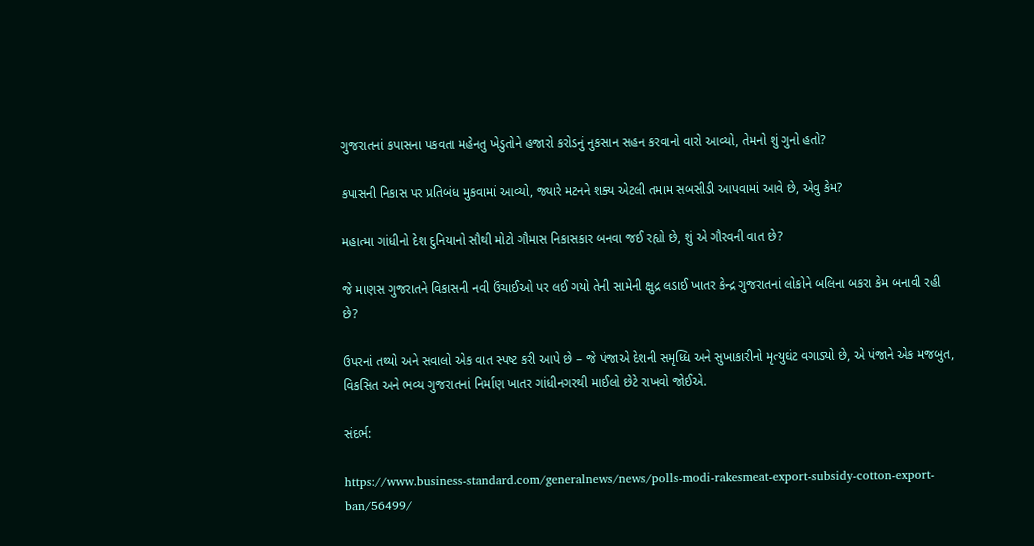ગુજરાતનાં કપાસના પકવતા મહેનતુ ખેડુતોને હજારો કરોડનું નુકસાન સહન કરવાનો વારો આવ્યો, તેમનો શું ગુનો હતો?

કપાસની નિકાસ પર પ્રતિબંધ મુકવામાં આવ્યો, જ્યારે મટનને શક્ય એટલી તમામ સબસીડી આપવામાં આવે છે, એવુ કેમ?

મહાત્મા ગાંધીનો દેશ દુનિયાનો સૌથી મોટો ગૌમાસ નિકાસકાર બનવા જઈ રહ્યો છે, શું એ ગૌરવની વાત છે?

જે માણસ ગુજરાતને વિકાસની નવી ઉંચાઈઓ પર લઈ ગયો તેની સામેની ક્ષુદ્ર લડાઈ ખાતર કેન્દ્ર ગુજરાતનાં લોકોને બલિના બકરા કેમ બનાવી રહી છે?

ઉપરનાં તથ્યો અને સવાલો એક વાત સ્પષ્ટ કરી આપે છે – જે પંજાએ દેશની સમૃધ્ધિ અને સુખાકારીનો મૃત્યુઘંટ વગાડ્યો છે, એ પંજાને એક મજબુત, વિકસિત અને ભવ્ય ગુજરાતનાં નિર્માણ ખાતર ગાંધીનગરથી માઈલો છેટે રાખવો જોઈએ.

સંદર્ભ:

https://www.business-standard.com/generalnews/news/polls-modi-rakesmeat-export-subsidy-cotton-export-ban/56499/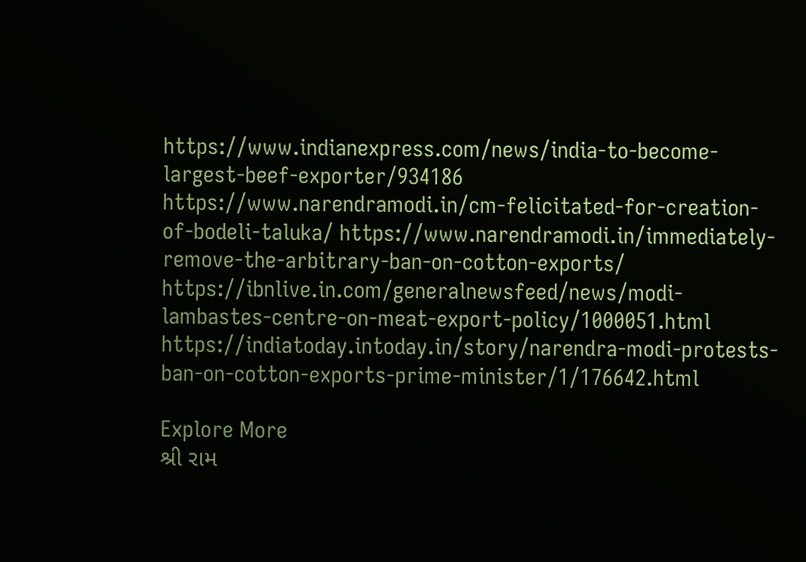https://www.indianexpress.com/news/india-to-become-largest-beef-exporter/934186 https://www.narendramodi.in/cm-felicitated-for-creation-of-bodeli-taluka/ https://www.narendramodi.in/immediately-remove-the-arbitrary-ban-on-cotton-exports/ https://ibnlive.in.com/generalnewsfeed/news/modi-lambastes-centre-on-meat-export-policy/1000051.html https://indiatoday.intoday.in/story/narendra-modi-protests-ban-on-cotton-exports-prime-minister/1/176642.html

Explore More
શ્રી રામ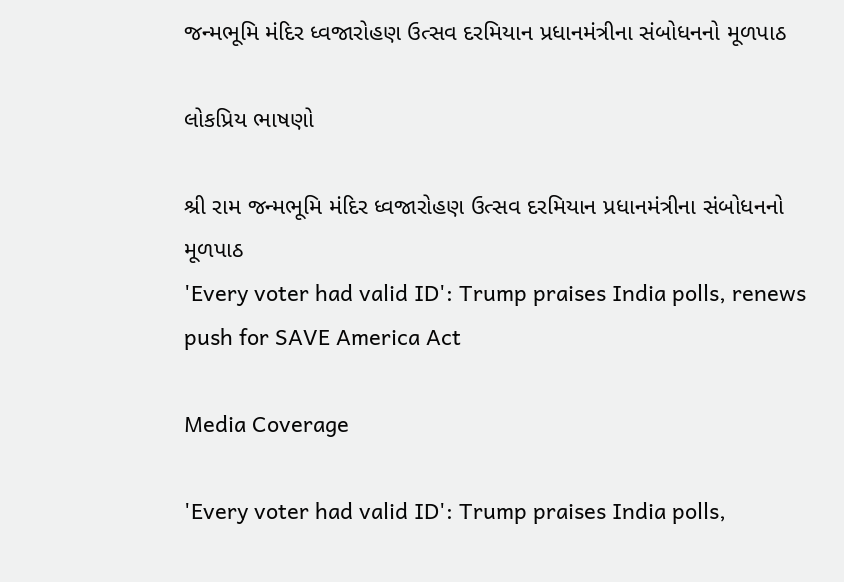જન્મભૂમિ મંદિર ધ્વજારોહણ ઉત્સવ દરમિયાન પ્રધાનમંત્રીના સંબોધનનો મૂળપાઠ

લોકપ્રિય ભાષણો

શ્રી રામ જન્મભૂમિ મંદિર ધ્વજારોહણ ઉત્સવ દરમિયાન પ્રધાનમંત્રીના સંબોધનનો મૂળપાઠ
'Every voter had valid ID': Trump praises India polls, renews push for SAVE America Act

Media Coverage

'Every voter had valid ID': Trump praises India polls,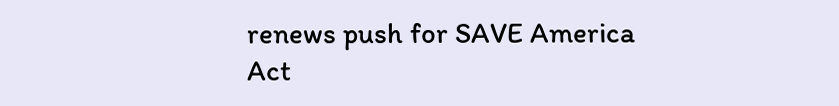renews push for SAVE America Act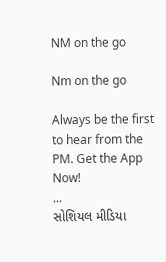NM on the go

Nm on the go

Always be the first to hear from the PM. Get the App Now!
...
સોશિયલ મીડિયા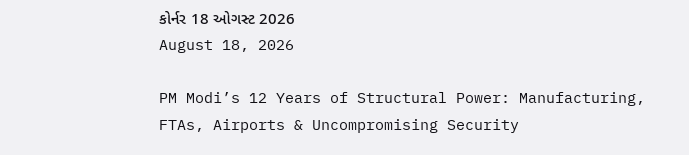કોર્નર 18 ઓગસ્ટ 2026
August 18, 2026

PM Modi’s 12 Years of Structural Power: Manufacturing, FTAs, Airports & Uncompromising Security